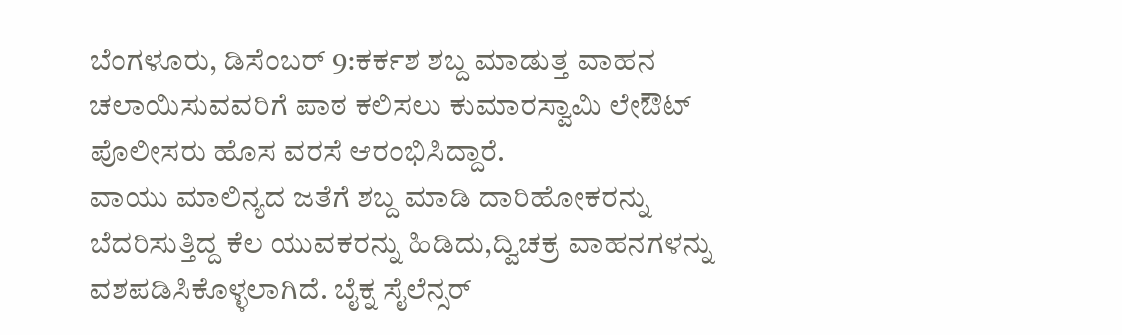ಬೆಂಗಳೂರು, ಡಿಸೆಂಬರ್ 9:ಕರ್ಕಶ ಶಬ್ದ ಮಾಡುತ್ತ ವಾಹನ ಚಲಾಯಿಸುವವರಿಗೆ ಪಾಠ ಕಲಿಸಲು ಕುಮಾರಸ್ವಾಮಿ ಲೇಔಟ್ ಪೊಲೀಸರು ಹೊಸ ವರಸೆ ಆರಂಭಿಸಿದ್ದಾರೆ.
ವಾಯು ಮಾಲಿನ್ಯದ ಜತೆಗೆ ಶಬ್ದ ಮಾಡಿ ದಾರಿಹೋಕರನ್ನು ಬೆದರಿಸುತ್ತಿದ್ದ ಕೆಲ ಯುವಕರನ್ನು ಹಿಡಿದು,ದ್ವಿಚಕ್ರ ವಾಹನಗಳನ್ನು ವಶಪಡಿಸಿಕೊಳ್ಳಲಾಗಿದೆ. ಬೈಕ್ನ ಸೈಲೆನ್ಸರ್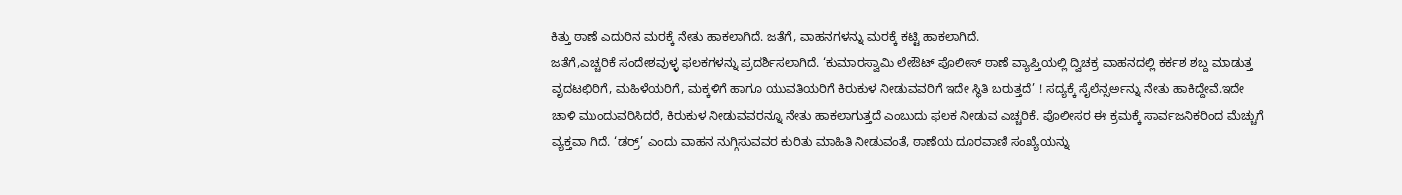ಕಿತ್ತು ಠಾಣೆ ಎದುರಿನ ಮರಕ್ಕೆ ನೇತು ಹಾಕಲಾಗಿದೆ. ಜತೆಗೆ, ವಾಹನಗಳನ್ನು ಮರಕ್ಕೆ ಕಟ್ಟಿ ಹಾಕಲಾಗಿದೆ.
ಜತೆಗೆ,ಎಚ್ಚರಿಕೆ ಸಂದೇಶವುಳ್ಳ ಫಲಕಗಳನ್ನು ಪ್ರದರ್ಶಿಸಲಾಗಿದೆ. ‘ಕುಮಾರಸ್ವಾಮಿ ಲೇಔಟ್ ಪೊಲೀಸ್ ಠಾಣೆ ವ್ಯಾಪ್ತಿಯಲ್ಲಿ ದ್ವಿಚಕ್ರ ವಾಹನದಲ್ಲಿ ಕರ್ಕಶ ಶಬ್ದ ಮಾಡುತ್ತ ವೃದಟಛಿರಿಗೆ, ಮಹಿಳೆಯರಿಗೆ, ಮಕ್ಕಳಿಗೆ ಹಾಗೂ ಯುವತಿಯರಿಗೆ ಕಿರುಕುಳ ನೀಡುವವರಿಗೆ ಇದೇ ಸ್ಥಿತಿ ಬರುತ್ತದೆ’ ! ಸದ್ಯಕ್ಕೆ ಸೈಲೆನ್ಸರ್ಅನ್ನು ನೇತು ಹಾಕಿದ್ದೇವೆ.ಇದೇ ಚಾಳಿ ಮುಂದುವರಿಸಿದರೆ, ಕಿರುಕುಳ ನೀಡುವವರನ್ನೂ ನೇತು ಹಾಕಲಾಗುತ್ತದೆ ಎಂಬುದು ಫಲಕ ನೀಡುವ ಎಚ್ಚರಿಕೆ. ಪೊಲೀಸರ ಈ ಕ್ರಮಕ್ಕೆ ಸಾರ್ವಜನಿಕರಿಂದ ಮೆಚ್ಚುಗೆ ವ್ಯಕ್ತವಾ ಗಿದೆ. ‘ಡರ್ರ್’ ಎಂದು ವಾಹನ ನುಗ್ಗಿಸುವವರ ಕುರಿತು ಮಾಹಿತಿ ನೀಡುವಂತೆ, ಠಾಣೆಯ ದೂರವಾಣಿ ಸಂಖ್ಯೆಯನ್ನು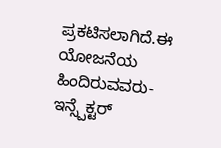ಪ್ರಕಟಿಸಲಾಗಿದೆ.ಈ ಯೋಜನೆಯ ಹಿಂದಿರುವವರು- ಇನ್ಸ್ಪೆಕ್ಟರ್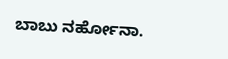ಬಾಬು ನರ್ಹೋನಾ.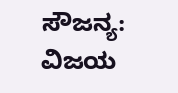ಸೌಜನ್ಯ: ವಿಜಯ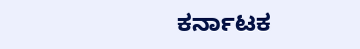ಕರ್ನಾಟಕ